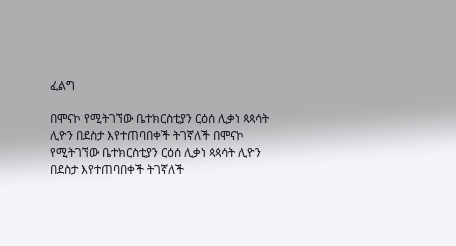ፈልግ

በሞናኮ የሚትገኘው ቤተክርስቲያን ርዕሰ ሊቃነ ጳጳሳት ሊዮን በደስታ እየተጠባበቀች ትገኛለች በሞናኮ የሚትገኘው ቤተክርስቲያን ርዕሰ ሊቃነ ጳጳሳት ሊዮን በደስታ እየተጠባበቀች ትገኛለች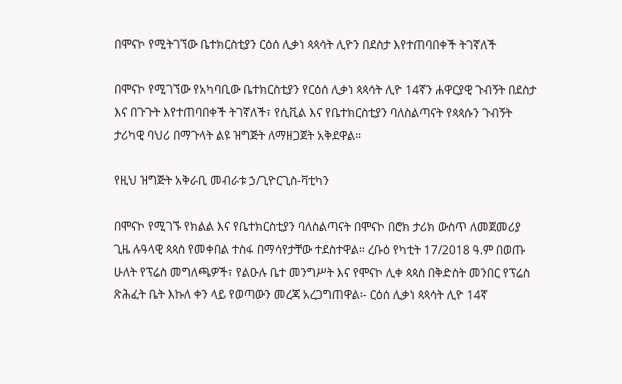በሞናኮ የሚትገኘው ቤተክርስቲያን ርዕሰ ሊቃነ ጳጳሳት ሊዮን በደስታ እየተጠባበቀች ትገኛለች

በሞናኮ የሚገኘው የአካባቢው ቤተክርስቲያን የርዕሰ ሊቃነ ጳጳሳት ሊዮ 14ኛን ሐዋርያዊ ጉብኝት በደስታ እና በጉጉት እየተጠባበቀች ትገኛለች፣ የሲቪል እና የቤተክርስቲያን ባለስልጣናት የጳጳሱን ጉብኝት ታሪካዊ ባህሪ በማጉላት ልዩ ዝግጅት ለማዘጋጀት አቅደዋል።

የዚህ ዝግጅት አቅራቢ መብራቱ ኃ/ጊዮርጊስ-ቫቲካን

በሞናኮ የሚገኙ የክልል እና የቤተክርስቲያን ባለስልጣናት በሞናኮ በሮክ ታሪክ ውስጥ ለመጀመሪያ ጊዜ ሉዓላዊ ጳጳስ የመቀበል ተስፋ በማሳየታቸው ተደስተዋል። ረቡዕ የካቲት 17/2018 ዓ.ም በወጡ ሁለት የፕሬስ መግለጫዎች፣ የልዑሉ ቤተ መንግሥት እና የሞናኮ ሊቀ ጳጳስ በቅድስት መንበር የፕሬስ ጽሕፈት ቤት እኩለ ቀን ላይ የወጣውን መረጃ አረጋግጠዋል፡- ርዕሰ ሊቃነ ጳጳሳት ሊዮ 14ኛ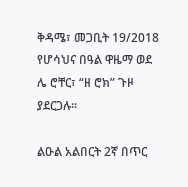ቅዳሜ፣ መጋቢት 19/2018  የሆሳህና በዓል ዋዜማ ወደ ሌ ሮቸር፣ “ዘ ሮክ” ጉዞ ያደርጋሉ።

ልዑል አልበርት 2ኛ በጥር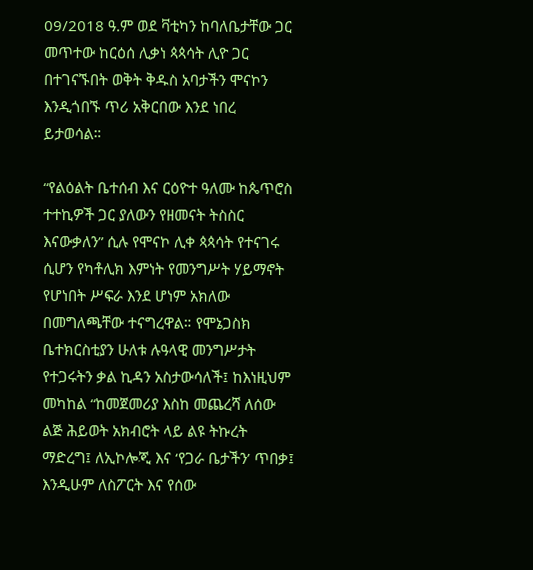09/2018 ዓ.ም ወደ ቫቲካን ከባለቤታቸው ጋር መጥተው ከርዕሰ ሊቃነ ጳጳሳት ሊዮ ጋር በተገናኙበት ወቅት ቅዱስ አባታችን ሞናኮን እንዲጎበኙ ጥሪ አቅርበው እንደ ነበረ ይታወሳል።

“የልዕልት ቤተሰብ እና ርዕዮተ ዓለሙ ከጴጥሮስ ተተኪዎች ጋር ያለውን የዘመናት ትስስር እናውቃለን” ሲሉ የሞናኮ ሊቀ ጳጳሳት የተናገሩ ሲሆን የካቶሊክ እምነት የመንግሥት ሃይማኖት የሆነበት ሥፍራ እንደ ሆነም አክለው በመግለጫቸው ተናግረዋል። የሞኔጋስክ ቤተክርስቲያን ሁለቱ ሉዓላዊ መንግሥታት የተጋሩትን ቃል ኪዳን አስታውሳለች፤ ከእነዚህም መካከል “ከመጀመሪያ እስከ መጨረሻ ለሰው ልጅ ሕይወት አክብሮት ላይ ልዩ ትኩረት ማድረግ፤ ለኢኮሎጂ እና ‘የጋራ ቤታችን’ ጥበቃ፤ እንዲሁም ለስፖርት እና የሰው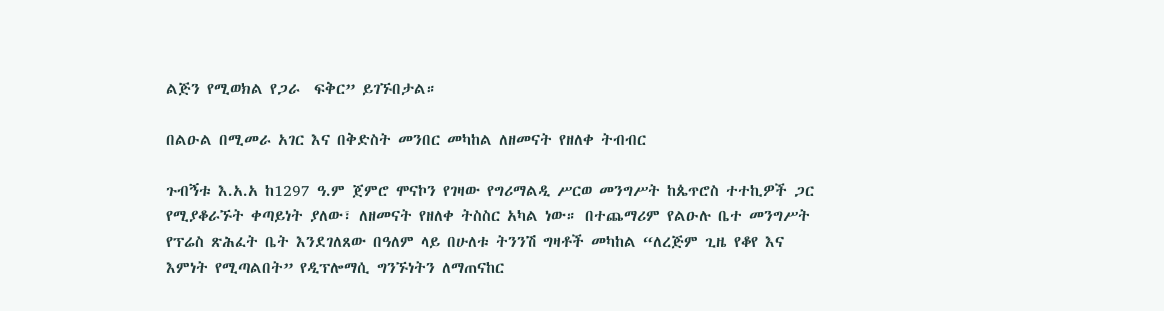ልጅን የሚወክል የጋራ  ፍቅር” ይገኙበታል።

በልዑል በሚመራ አገር እና በቅድስት መንበር መካከል ለዘመናት የዘለቀ ትብብር

ጉብኝቱ እ.አ.አ ከ1297 ዓ.ም ጀምሮ ሞናኮን የገዛው የግሪማልዲ ሥርወ መንግሥት ከጴጥሮስ ተተኪዎች ጋር የሚያቆራኙት ቀጣይነት ያለው፣ ለዘመናት የዘለቀ ትስስር አካል ነው። በተጨማሪም የልዑሉ ቤተ መንግሥት የፕሬስ ጽሕፈት ቤት እንደገለጸው በዓለም ላይ በሁለቱ ትንንሽ ግዛቶች መካከል “ለረጅም ጊዜ የቆየ እና እምነት የሚጣልበት” የዲፕሎማሲ ግንኙነትን ለማጠናከር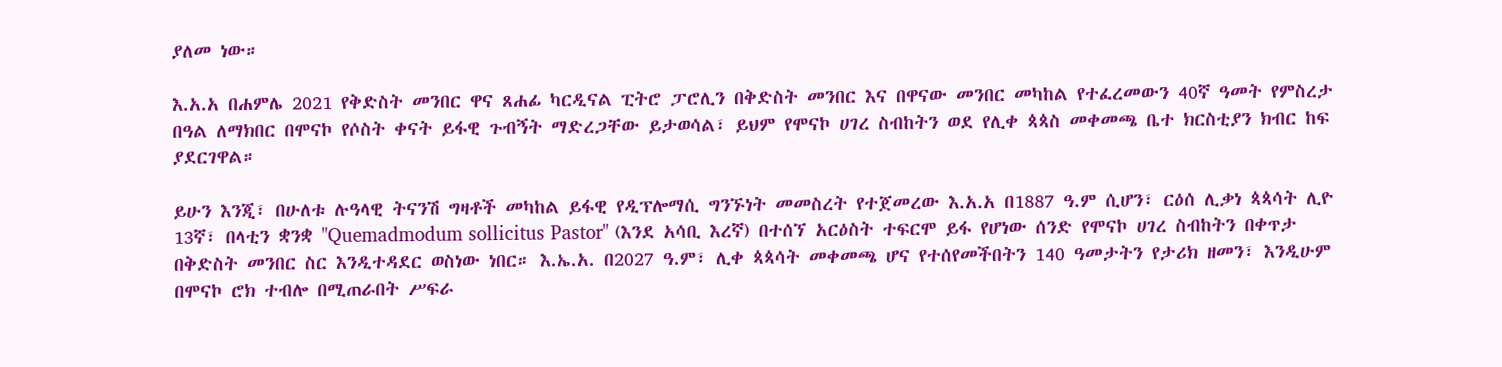ያለመ ነው።

እ.አ.አ በሐምሌ 2021 የቅድስት መንበር ዋና ጸሐፊ ካርዲናል ፒትሮ ፓሮሊን በቅድስት መንበር እና በዋናው መንበር መካከል የተፈረመውን 40ኛ ዓመት የምስረታ በዓል ለማክበር በሞናኮ የሶስት ቀናት ይፋዊ ጉብኝት ማድረጋቸው ይታወሳል፣ ይህም የሞናኮ ሀገረ ስብከትን ወደ የሊቀ ጳጳስ መቀመጫ ቤተ ክርስቲያን ክብር ከፍ ያደርገዋል።

ይሁን እንጂ፣ በሁለቱ ሉዓላዊ ትናንሽ ግዛቶች መካከል ይፋዊ የዲፕሎማሲ ግንኙነት መመስረት የተጀመረው እ.አ.አ በ1887 ዓ.ም ሲሆን፣ ርዕሰ ሊቃነ ጳጳሳት ሊዮ 13ኛ፣ በላቲን ቋንቋ "Quemadmodum sollicitus Pastor" (እንደ አሳቢ እረኛ) በተሰኘ አርዕስት ተፍርሞ ይፋ የሆነው ሰንድ የሞናኮ ሀገረ ስብከትን በቀጥታ በቅድስት መንበር ስር እንዲተዳደር ወስነው ነበር። እ.ኤ.አ. በ2027 ዓ.ም፣ ሊቀ ጳጳሳት መቀመጫ ሆና የተሰየመችበትን 140 ዓመታትን የታሪክ ዘመን፣ እንዲሁም በሞናኮ ሮክ ተብሎ በሚጠራበት ሥፍራ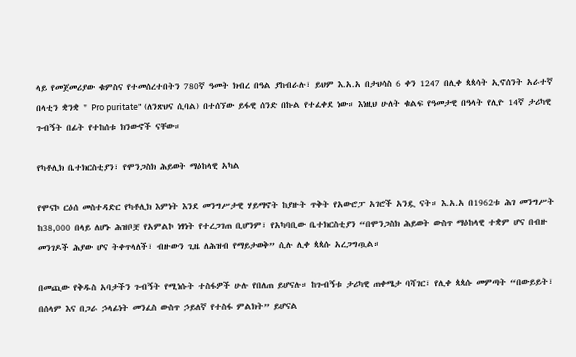ላይ የመጀመሪያው ቁምስና የተመሰረተበትን 780ኛ ዓመት ክብረ በዓል ያከብራሉ፣ ይህም እ.አ.አ በታህሳስ 6 ቀን 1247 በሊቀ ጳጳሳት ኢኖሰንት አራተኛ በላቲን ቋንቋ " Pro puritate" (ለንጽህና ሲባል) በተሰኘው ይፋዊ ሰንድ በኩል የተፈቀደ ነው። እነዚህ ሁለት ቁልፍ የዓመታዊ በዓላት የሊዮ 14ኛ ታሪካዊ ጉብኝት በፊት የተከሰቱ ክንውኖች ናቸው።

የካቶሊክ ቤተክርስቲያን፣ የሞንጋስክ ሕይወት ማዕከላዊ አካል

የሞናኮ ርዕሰ መስተዳድር የካቶሊክ እምነት እንደ መንግሥታዊ ሃይማኖት ከያዙት ጥቅት የአውሮፓ አገሮች አንዷ ናት። እ.አ.አ በ1962ቱ ሕገ መንግሥት ከ38,000 በላይ ለሆኑ ሕዝቦቿ የአምልኮ ነፃነት የተረጋገጠ ቢሆንም፣ የአካባቢው ቤተክርስቲያን “በሞንጋስክ ሕይወት ውስጥ ማዕከላዊ ተቋም ሆና በብዙ መንገዶች ሕያው ሆና ትቀጥላለች፣ ብዙውን ጊዜ ለሕዝብ የማይታወቅ” ሲሉ ሊቀ ጳጳሱ አረጋግጧል።

በመጪው የቅዱስ አባታችን ጉብኝት የሚነሱት ተስፋዎች ሁሉ የበለጠ ይሆናሉ። ከጉብኝቱ ታሪካዊ ጠቀሜታ ባሻገር፣ የሊቀ ጳጳሱ መምጣት “በውይይት፣ በሰላም እና በጋራ ኃላፊነት መንፈስ ውስጥ ኃይለኛ የተስፋ ምልክት” ይሆናል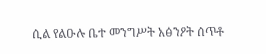ሲል የልዑሉ ቤተ መንግሥት አፅንዖት ሰጥቶ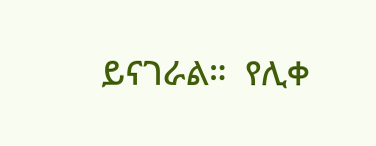ይናገራል።  የሊቀ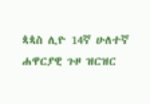ጳጳስ ሊዮ 14ኛ ሁለተኛ ሐዋርያዊ ጉዞ ዝርዝር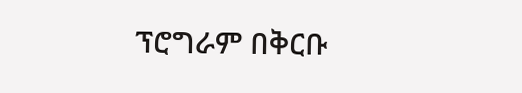ፕሮግራም በቅርቡ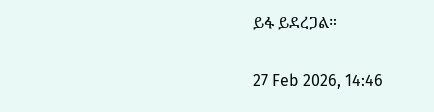ይፋ ይደረጋል።

27 Feb 2026, 14:46